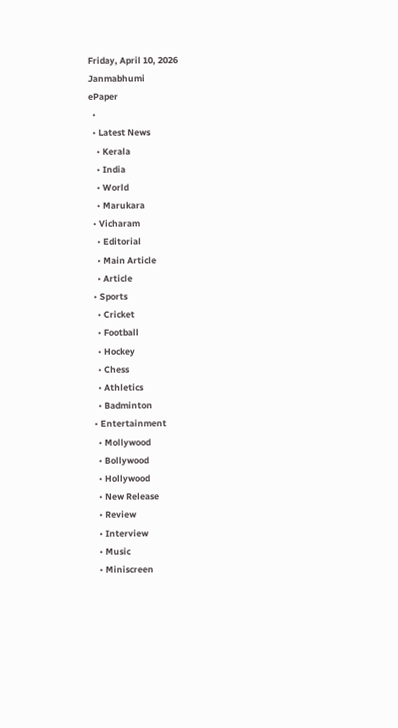Friday, April 10, 2026
Janmabhumi
ePaper
  •
  • Latest News
    • Kerala
    • India
    • World
    • Marukara
  • Vicharam
    • Editorial
    • Main Article
    • Article
  • Sports
    • Cricket
    • Football
    • Hockey
    • Chess
    • Athletics
    • Badminton
  • Entertainment
    • Mollywood
    • Bollywood
    • Hollywood
    • New Release
    • Review
    • Interview
    • Music
    • Miniscreen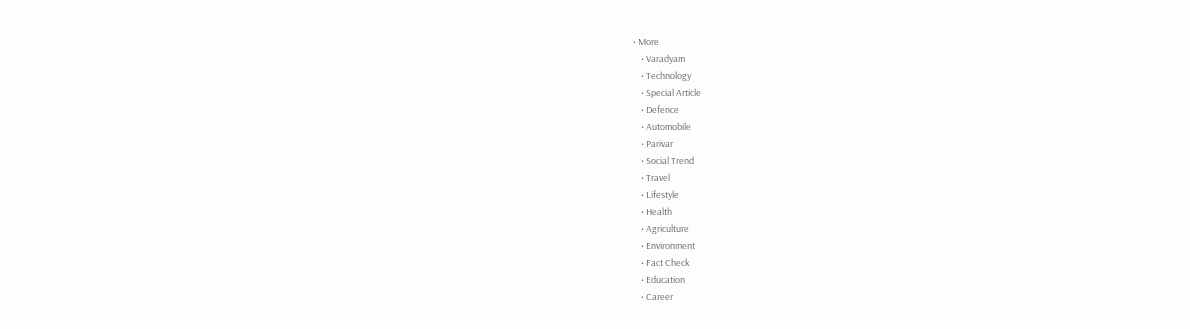• More
    • Varadyam
    • Technology
    • Special Article
    • Defence
    • Automobile
    • Parivar
    • Social Trend
    • Travel
    • Lifestyle
    • Health
    • Agriculture
    • Environment
    • Fact Check
    • Education
    • Career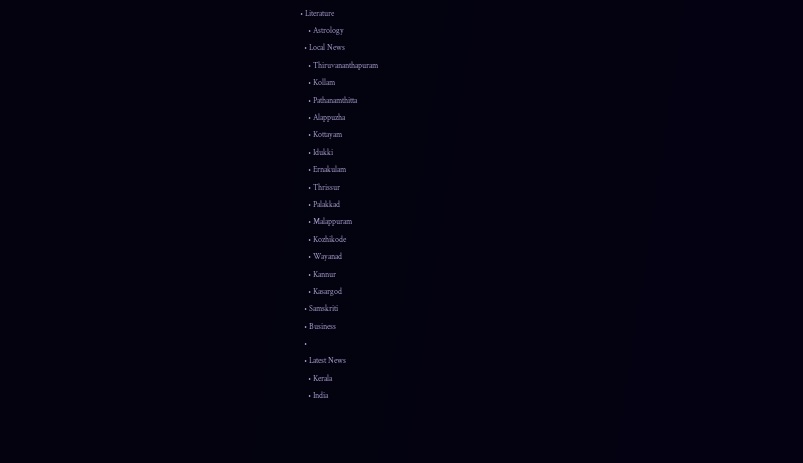• Literature
    • Astrology
  • Local News
    • Thiruvananthapuram
    • Kollam
    • Pathanamthitta
    • Alappuzha
    • Kottayam
    • Idukki
    • Ernakulam
    • Thrissur
    • Palakkad
    • Malappuram
    • Kozhikode
    • Wayanad
    • Kannur
    • Kasargod
  • Samskriti
  • Business
  •
  • Latest News
    • Kerala
    • India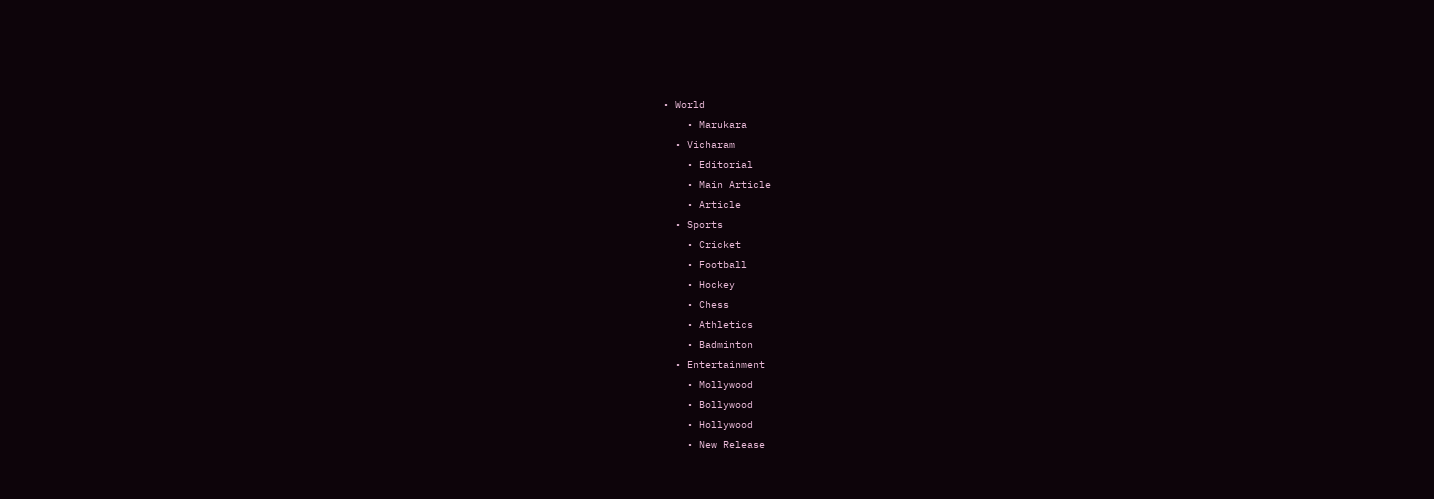• World
    • Marukara
  • Vicharam
    • Editorial
    • Main Article
    • Article
  • Sports
    • Cricket
    • Football
    • Hockey
    • Chess
    • Athletics
    • Badminton
  • Entertainment
    • Mollywood
    • Bollywood
    • Hollywood
    • New Release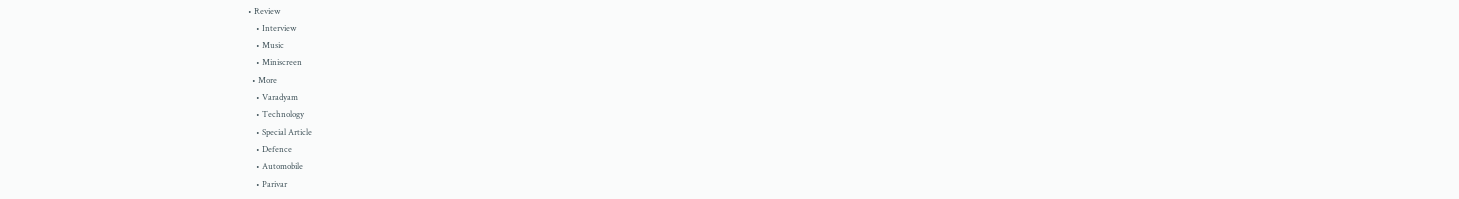• Review
    • Interview
    • Music
    • Miniscreen
  • More
    • Varadyam
    • Technology
    • Special Article
    • Defence
    • Automobile
    • Parivar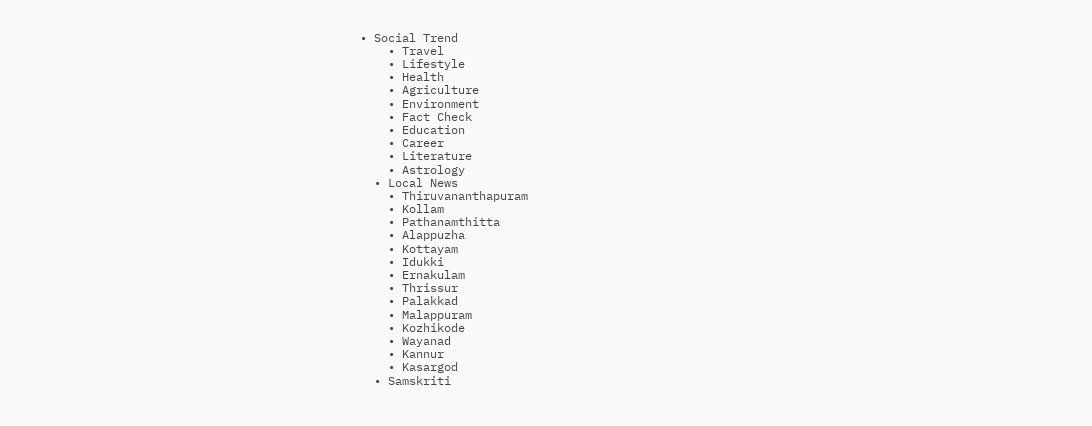• Social Trend
    • Travel
    • Lifestyle
    • Health
    • Agriculture
    • Environment
    • Fact Check
    • Education
    • Career
    • Literature
    • Astrology
  • Local News
    • Thiruvananthapuram
    • Kollam
    • Pathanamthitta
    • Alappuzha
    • Kottayam
    • Idukki
    • Ernakulam
    • Thrissur
    • Palakkad
    • Malappuram
    • Kozhikode
    • Wayanad
    • Kannur
    • Kasargod
  • Samskriti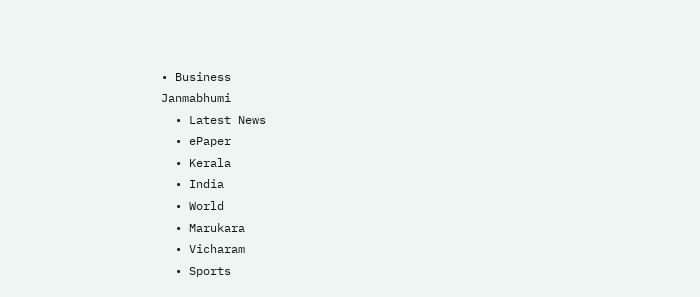• Business
Janmabhumi
  • Latest News
  • ePaper
  • Kerala
  • India
  • World
  • Marukara
  • Vicharam
  • Sports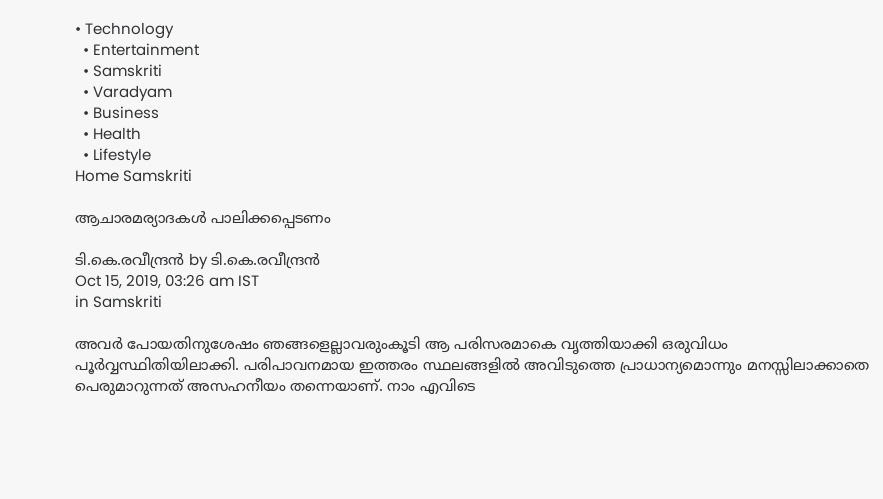• Technology
  • Entertainment
  • Samskriti
  • Varadyam
  • Business
  • Health
  • Lifestyle
Home Samskriti

ആചാരമര്യാദകള്‍ പാലിക്കപ്പെടണം

ടി.കെ.രവീന്ദ്രന്‍ by ടി.കെ.രവീന്ദ്രന്‍
Oct 15, 2019, 03:26 am IST
in Samskriti

അവര്‍ പോയതിനുശേഷം ഞങ്ങളെല്ലാവരുംകൂടി ആ പരിസരമാകെ വൃത്തിയാക്കി ഒരുവിധം പൂര്‍വ്വസ്ഥിതിയിലാക്കി. പരിപാവനമായ ഇത്തരം സ്ഥലങ്ങളില്‍ അവിടുത്തെ പ്രാധാന്യമൊന്നും മനസ്സിലാക്കാതെ പെരുമാറുന്നത് അസഹനീയം തന്നെയാണ്. നാം എവിടെ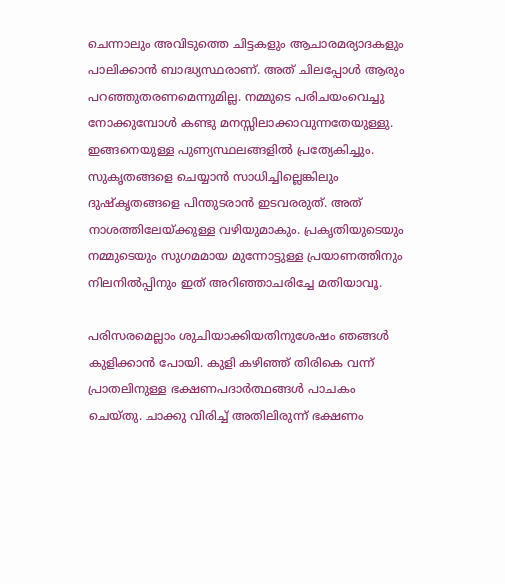ചെന്നാലും അവിടുത്തെ ചിട്ടകളും ആചാരമര്യാദകളും പാലിക്കാന്‍ ബാദ്ധ്യസ്ഥരാണ്. അത് ചിലപ്പോള്‍ ആരും പറഞ്ഞുതരണമെന്നുമില്ല. നമ്മുടെ പരിചയംവെച്ചു നോക്കുമ്പോള്‍ കണ്ടു മനസ്സിലാക്കാവുന്നതേയുള്ളു. ഇങ്ങനെയുള്ള പുണ്യസ്ഥലങ്ങളില്‍ പ്രത്യേകിച്ചും. സുകൃതങ്ങളെ ചെയ്യാന്‍ സാധിച്ചില്ലെങ്കിലും ദുഷ്‌കൃതങ്ങളെ പിന്തുടരാന്‍ ഇടവരരുത്. അത് നാശത്തിലേയ്‌ക്കുള്ള വഴിയുമാകും. പ്രകൃതിയുടെയും നമ്മുടെയും സുഗമമായ മുന്നോട്ടുള്ള പ്രയാണത്തിനും നിലനില്‍പ്പിനും ഇത് അറിഞ്ഞാചരിച്ചേ മതിയാവൂ.

പരിസരമെല്ലാം ശുചിയാക്കിയതിനുശേഷം ഞങ്ങള്‍ കുളിക്കാന്‍ പോയി. കുളി കഴിഞ്ഞ് തിരികെ വന്ന് പ്രാതലിനുള്ള ഭക്ഷണപദാര്‍ത്ഥങ്ങള്‍ പാചകം ചെയ്തു. ചാക്കു വിരിച്ച് അതിലിരുന്ന് ഭക്ഷണം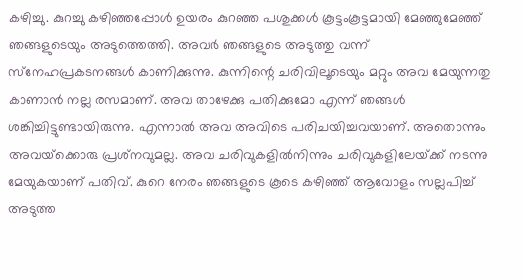കഴിച്ചു. കുറച്ചു കഴിഞ്ഞപ്പോള്‍ ഉയരം കുറഞ്ഞ പശുക്കള്‍ കൂട്ടംകൂട്ടമായി മേഞ്ഞുമേഞ്ഞ് ഞങ്ങളുടെയും അടുത്തെത്തി. അവര്‍ ഞങ്ങളുടെ അടുത്തു വന്ന് സ്‌നേഹപ്രകടനങ്ങള്‍ കാണിക്കുന്നു. കുന്നിന്റെ ചരിവിലൂടെയും മറ്റും അവ മേയുന്നതു കാണാന്‍ നല്ല രസമാണ്. അവ താഴേക്കു പതിക്കുമോ എന്ന് ഞങ്ങള്‍ ശങ്കിച്ചിട്ടുണ്ടായിരുന്നു. എന്നാല്‍ അവ അവിടെ പരിചയിച്ചവയാണ്. അതൊന്നും അവയ്‌ക്കൊരു പ്രശ്‌നവുമല്ല. അവ ചരിവുകളില്‍നിന്നും ചരിവുകളിലേയ്‌ക്ക് നടന്നു മേയുകയാണ് പതിവ്. കുറെ നേരം ഞങ്ങളുടെ കൂടെ കഴിഞ്ഞ് ആവോളം സല്ലപിച്ച് അടുത്ത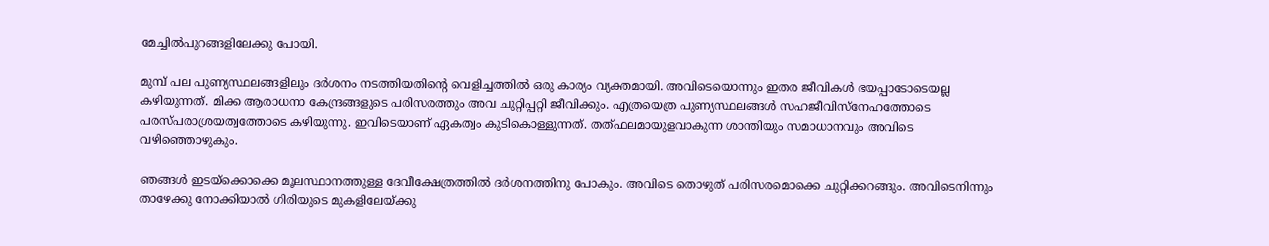മേച്ചില്‍പുറങ്ങളിലേക്കു പോയി.

മുമ്പ് പല പുണ്യസ്ഥലങ്ങളിലും ദര്‍ശനം നടത്തിയതിന്റെ വെളിച്ചത്തില്‍ ഒരു കാര്യം വ്യക്തമായി. അവിടെയൊന്നും ഇതര ജീവികള്‍ ഭയപ്പാടോടെയല്ല കഴിയുന്നത്. മിക്ക ആരാധനാ കേന്ദ്രങ്ങളുടെ പരിസരത്തും അവ ചുറ്റിപ്പറ്റി ജീവിക്കും. എത്രയെത്ര പുണ്യസ്ഥലങ്ങള്‍ സഹജീവിസ്‌നേഹത്തോടെ പരസ്പരാശ്രയത്വത്തോടെ കഴിയുന്നു. ഇവിടെയാണ് ഏകത്വം കുടികൊള്ളുന്നത്. തത്ഫലമായുളവാകുന്ന ശാന്തിയും സമാധാനവും അവിടെ വഴിഞ്ഞൊഴുകും.

ഞങ്ങള്‍ ഇടയ്‌ക്കൊക്കെ മൂലസ്ഥാനത്തുള്ള ദേവീക്ഷേത്രത്തില്‍ ദര്‍ശനത്തിനു പോകും. അവിടെ തൊഴുത് പരിസരമൊക്കെ ചുറ്റിക്കറങ്ങും. അവിടെനിന്നും താഴേക്കു നോക്കിയാല്‍ ഗിരിയുടെ മുകളിലേയ്‌ക്കു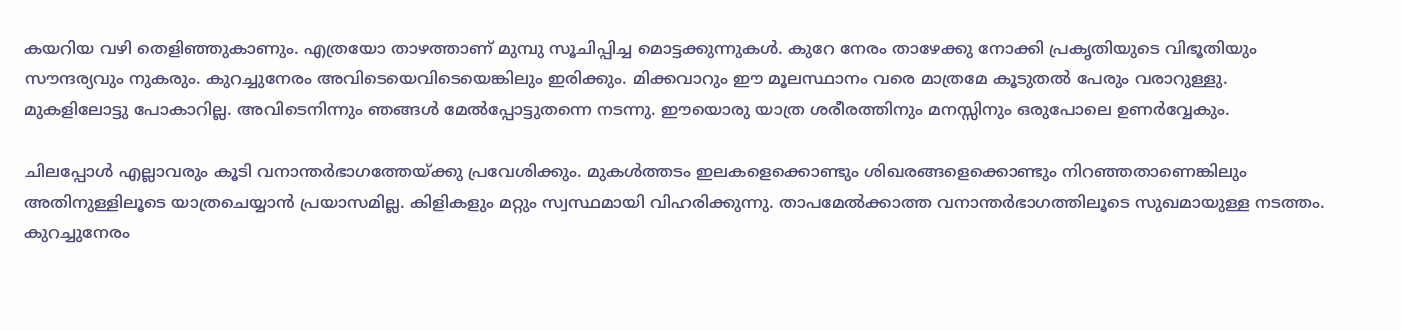കയറിയ വഴി തെളിഞ്ഞുകാണും. എത്രയോ താഴത്താണ് മുമ്പു സൂചിപ്പിച്ച മൊട്ടക്കുന്നുകള്‍. കുറേ നേരം താഴേക്കു നോക്കി പ്രകൃതിയുടെ വിഭൂതിയും  സൗന്ദര്യവും നുകരും. കുറച്ചുനേരം അവിടെയെവിടെയെങ്കിലും ഇരിക്കും. മിക്കവാറും ഈ മൂലസ്ഥാനം വരെ മാത്രമേ കൂടുതല്‍ പേരും വരാറുള്ളു. മുകളിലോട്ടു പോകാറില്ല. അവിടെനിന്നും ഞങ്ങള്‍ മേല്‍പ്പോട്ടുതന്നെ നടന്നു. ഈയൊരു യാത്ര ശരീരത്തിനും മനസ്സിനും ഒരുപോലെ ഉണര്‍വ്വേകും.

ചിലപ്പോള്‍ എല്ലാവരും കൂടി വനാന്തര്‍ഭാഗത്തേയ്‌ക്കു പ്രവേശിക്കും. മുകള്‍ത്തടം ഇലകളെക്കൊണ്ടും ശിഖരങ്ങളെക്കൊണ്ടും നിറഞ്ഞതാണെങ്കിലും അതിനുള്ളിലൂടെ യാത്രചെയ്യാന്‍ പ്രയാസമില്ല. കിളികളും മറ്റും സ്വസ്ഥമായി വിഹരിക്കുന്നു. താപമേല്‍ക്കാത്ത വനാന്തര്‍ഭാഗത്തിലൂടെ സുഖമായുള്ള നടത്തം. കുറച്ചുനേരം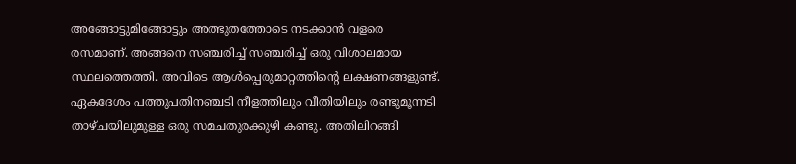അങ്ങോട്ടുമിങ്ങോട്ടും അത്ഭുതത്തോടെ നടക്കാന്‍ വളരെ രസമാണ്. അങ്ങനെ സഞ്ചരിച്ച് സഞ്ചരിച്ച് ഒരു വിശാലമായ സ്ഥലത്തെത്തി. അവിടെ ആള്‍പ്പെരുമാറ്റത്തിന്റെ ലക്ഷണങ്ങളുണ്ട്. ഏകദേശം പത്തുപതിനഞ്ചടി നീളത്തിലും വീതിയിലും രണ്ടുമൂന്നടി താഴ്ചയിലുമുള്ള ഒരു സമചതുരക്കുഴി കണ്ടു. അതിലിറങ്ങി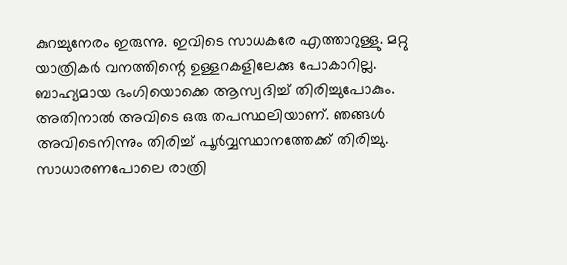കുറച്ചുനേരം ഇരുന്നു. ഇവിടെ സാധകരേ എത്താറുള്ളു. മറ്റു യാത്രികര്‍ വനത്തിന്റെ ഉള്ളറകളിലേക്കു പോകാറില്ല. ബാഹ്യമായ ഭംഗിയൊക്കെ ആസ്വദിച്ച് തിരിച്ചുപോകും. അതിനാല്‍ അവിടെ ഒരു തപസ്ഥലിയാണ്. ഞങ്ങള്‍ അവിടെനിന്നും തിരിച്ച് പൂര്‍വ്വസ്ഥാനത്തേക്ക് തിരിച്ചു. സാധാരണപോലെ രാത്രി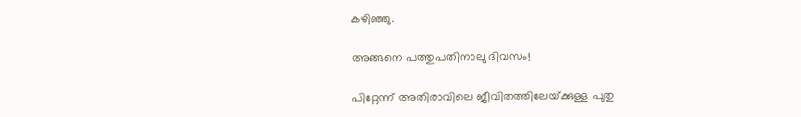കഴിഞ്ഞു.

അങ്ങനെ പത്തുപതിനാലു ദിവസം!

പിറ്റേന്ന് അതിരാവിലെ ജീവിതത്തിലേയ്‌ക്കുള്ള പുതു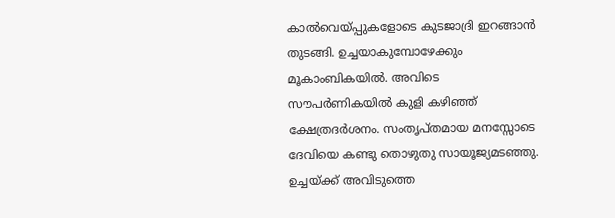കാല്‍വെയ്‌പ്പുകളോടെ കുടജാദ്രി ഇറങ്ങാന്‍ തുടങ്ങി. ഉച്ചയാകുമ്പോഴേക്കും മൂകാംബികയില്‍. അവിടെ സൗപര്‍ണികയില്‍ കുളി കഴിഞ്ഞ് ക്ഷേത്രദര്‍ശനം. സംതൃപ്തമായ മനസ്സോടെ ദേവിയെ കണ്ടു തൊഴുതു സായൂജ്യമടഞ്ഞു. ഉച്ചയ്‌ക്ക് അവിടുത്തെ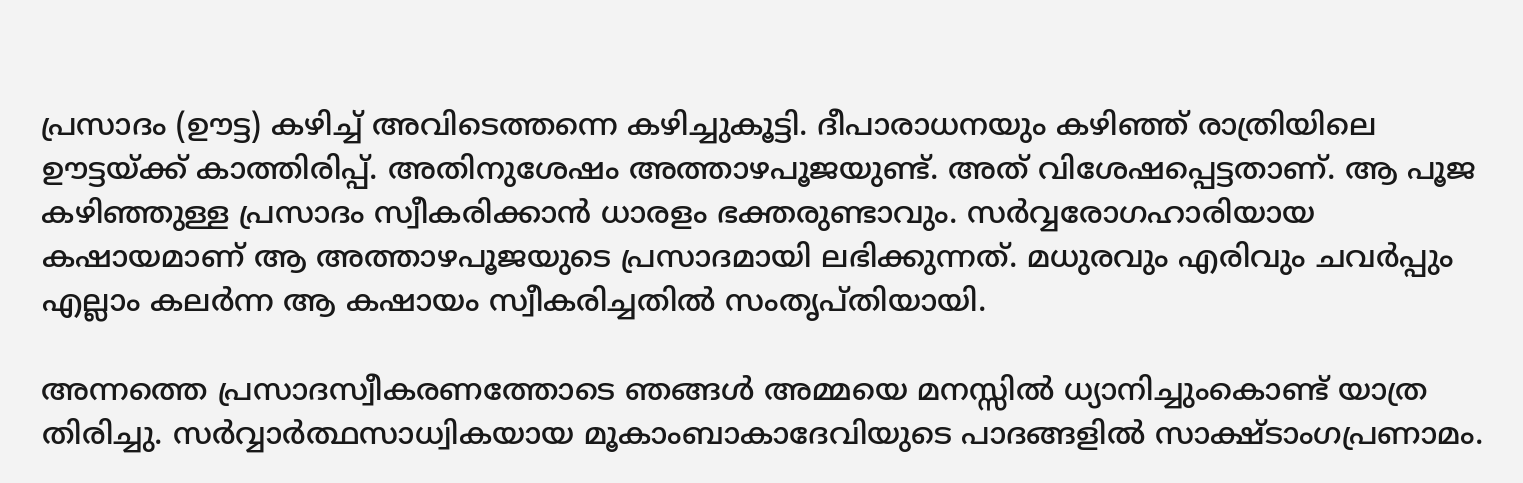പ്രസാദം (ഊട്ട) കഴിച്ച് അവിടെത്തന്നെ കഴിച്ചുകൂട്ടി. ദീപാരാധനയും കഴിഞ്ഞ് രാത്രിയിലെ ഊട്ടയ്‌ക്ക് കാത്തിരിപ്പ്. അതിനുശേഷം അത്താഴപൂജയുണ്ട്. അത് വിശേഷപ്പെട്ടതാണ്. ആ പൂജ കഴിഞ്ഞുള്ള പ്രസാദം സ്വീകരിക്കാന്‍ ധാരളം ഭക്തരുണ്ടാവും. സര്‍വ്വരോഗഹാരിയായ കഷായമാണ് ആ അത്താഴപൂജയുടെ പ്രസാദമായി ലഭിക്കുന്നത്. മധുരവും എരിവും ചവര്‍പ്പും എല്ലാം കലര്‍ന്ന ആ കഷായം സ്വീകരിച്ചതില്‍ സംതൃപ്തിയായി.

അന്നത്തെ പ്രസാദസ്വീകരണത്തോടെ ഞങ്ങള്‍ അമ്മയെ മനസ്സില്‍ ധ്യാനിച്ചുംകൊണ്ട് യാത്ര തിരിച്ചു. സര്‍വ്വാര്‍ത്ഥസാധ്വികയായ മൂകാംബാകാദേവിയുടെ പാദങ്ങളില്‍ സാക്ഷ്ടാംഗപ്രണാമം.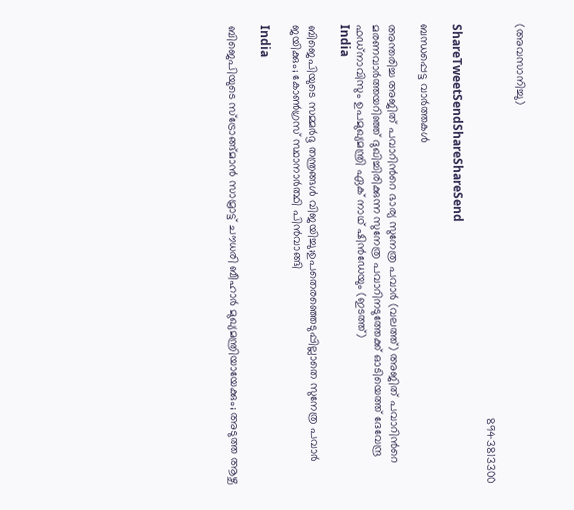(അവസാനിച്ചു)

                                                                                                                        8943813300

ShareTweetSendShareShareSend

ബന്ധപ്പെട്ട വാര്‍ത്തകള്‍

അന്തരിച്ച അജിത് പവാറിന്‍റെ ഭാര്യ സുനേത്ര പവാര്‍ (വലത്ത്) അജിത് പവാറിന്‍റെ മരണവാര്‍ത്തയറിഞ്ഞ് ദുഖിച്ചിരിക്കുന്ന സുനേത്ര പവാറിനടുത്തേക്ക് ഓടിയെത്ത് ദേവേന്ദ്ര ഫഡ്നാവിസും ഉപമുഖ്യമന്ത്രി ഏക് നാഥ് ഷിന്‍ഡേയും (ഇടത്ത്)
India

ബിജെപിയുടെ സമ്മര്‍ദ്ദ തന്ത്രങ്ങള്‍ വിജയിച്ചു;ഉപതെരഞ്ഞെടുപ്പില്ലാതെ സുനേത്ര പവാര്‍ ജയിക്കും; കോണ്‍ഗ്രസ് സ്ഥാനാര്‍ത്ഥി പിന്‍വാങ്ങി

India

ബിജെപിയുടെ സ്ട്രോങ്ങ്മാന്‍ സാമ്രാട്ട് ചൗധരി ബീഹാര്‍ മുഖ്യമന്ത്രിയായേക്കും; അടുത്ത ആഴ്ച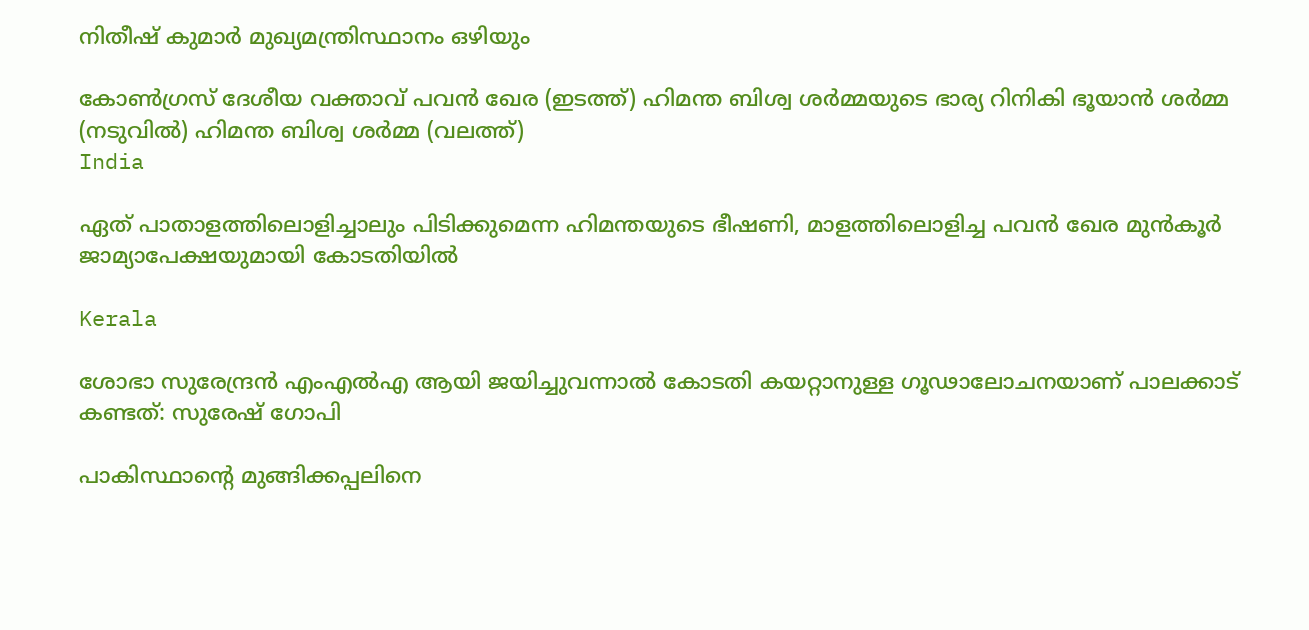നിതീഷ് കുമാര്‍ മുഖ്യമന്ത്രിസ്ഥാനം ഒഴിയും

കോണ്‍ഗ്രസ് ദേശീയ വക്താവ് പവന്‍ ഖേര (ഇടത്ത്) ഹിമന്ത ബിശ്വ ശര്‍മ്മയുടെ ഭാര്യ റിനികി ഭൂയാന്‍ ശര്‍മ്മ (നടുവില്‍) ഹിമന്ത ബിശ്വ ശര്‍മ്മ (വലത്ത്)
India

ഏത് പാതാളത്തിലൊളിച്ചാലും പിടിക്കുമെന്ന ഹിമന്തയുടെ ഭീഷണി, മാളത്തിലൊളിച്ച പവന്‍ ഖേര മുന്‍കൂര്‍ ജാമ്യാപേക്ഷയുമായി കോടതിയില്‍

Kerala

ശോഭാ സുരേന്ദ്രന്‍ എംഎല്‍എ ആയി ജയിച്ചുവന്നാല്‍ കോടതി കയറ്റാനുള്ള ഗൂഢാലോചനയാണ് പാലക്കാട് കണ്ടത്: സുരേഷ് ഗോപി

പാകിസ്ഥാന്‍റെ മുങ്ങിക്കപ്പലിനെ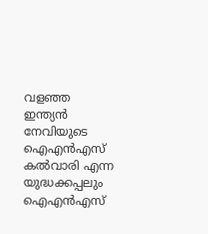വളഞ്ഞ ഇന്ത്യന്‍ നേവിയുടെ ഐഎന്‍എസ് കല്‍വാരി എന്ന യുദ്ധക്കപ്പലും ഐഎന്‍എസ്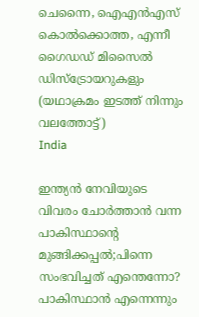ചെന്നൈ, ഐഎന്‍എസ് കൊല്‍ക്കൊത്ത, എന്നീ ഗൈഡഡ് മിസൈല്‍ ഡിസ്ട്രോയറുകളും (യഥാക്രമം ഇടത്ത് നിന്നും വലത്തോട്ട്)
India

ഇന്ത്യന്‍ നേവിയുടെ വിവരം ചോര്‍ത്താന്‍ വന്ന പാകിസ്ഥാന്റെ മുങ്ങിക്കപ്പല്‍;പിന്നെ സംഭവിച്ചത് എന്തെന്നോ? പാകിസ്ഥാന്‍ എന്നെന്നും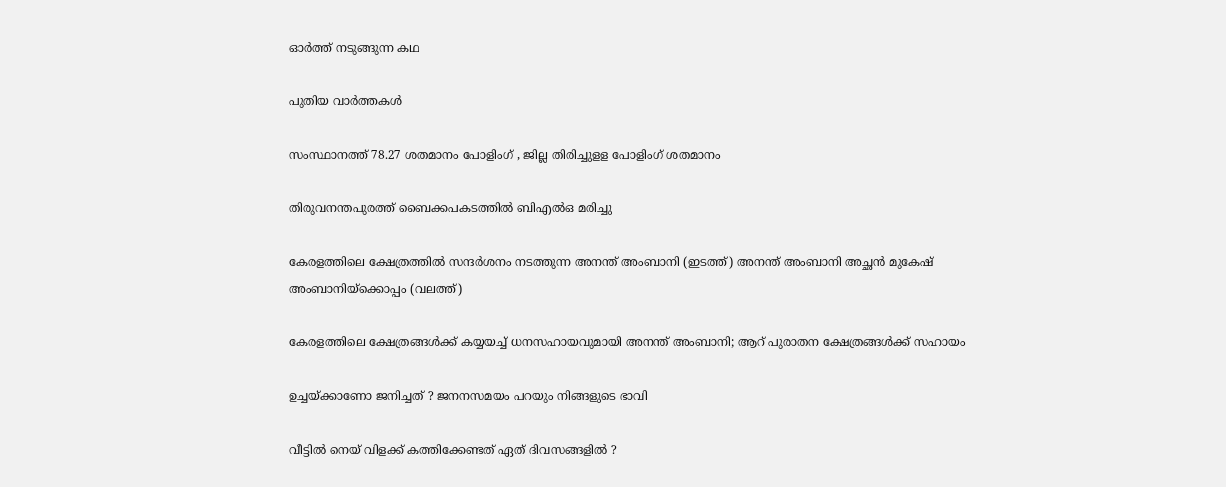ഓര്‍ത്ത് നടുങ്ങുന്ന കഥ

പുതിയ വാര്‍ത്തകള്‍

സംസ്ഥാനത്ത് 78.27 ശതമാനം പോളിംഗ് , ജില്ല തിരിച്ചുളള പോളിംഗ് ശതമാനം

തിരുവനന്തപുരത്ത് ബൈക്കപകടത്തില്‍ ബിഎല്‍ഒ മരിച്ചു

കേരളത്തിലെ ക്ഷേത്രത്തില്‍ സന്ദര്‍ശനം നടത്തുന്ന അനന്ത് അംബാനി (ഇടത്ത്) അനന്ത് അംബാനി അച്ഛന്‍ മുകേഷ് അംബാനിയ്ക്കൊപ്പം (വലത്ത്)

കേരളത്തിലെ ക്ഷേത്രങ്ങള്‍ക്ക് കയ്യയച്ച് ധനസഹായവുമായി അനന്ത് അംബാനി; ആറ് പുരാതന ക്ഷേത്രങ്ങൾക്ക് സഹായം

ഉച്ചയ്‌ക്കാണോ ജനിച്ചത് ? ജനനസമയം പറയും നിങ്ങളുടെ ഭാവി

വീട്ടിൽ നെയ് വിളക്ക് കത്തിക്കേണ്ടത് ഏത് ദിവസങ്ങളിൽ ?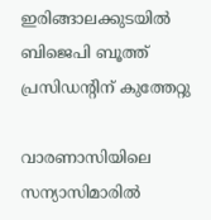ഇരിങ്ങാലക്കുടയില്‍ ബിജെപി ബൂത്ത് പ്രസിഡന്റിന് കുത്തേറ്റു

വാരണാസിയിലെ സന്യാസിമാരിൽ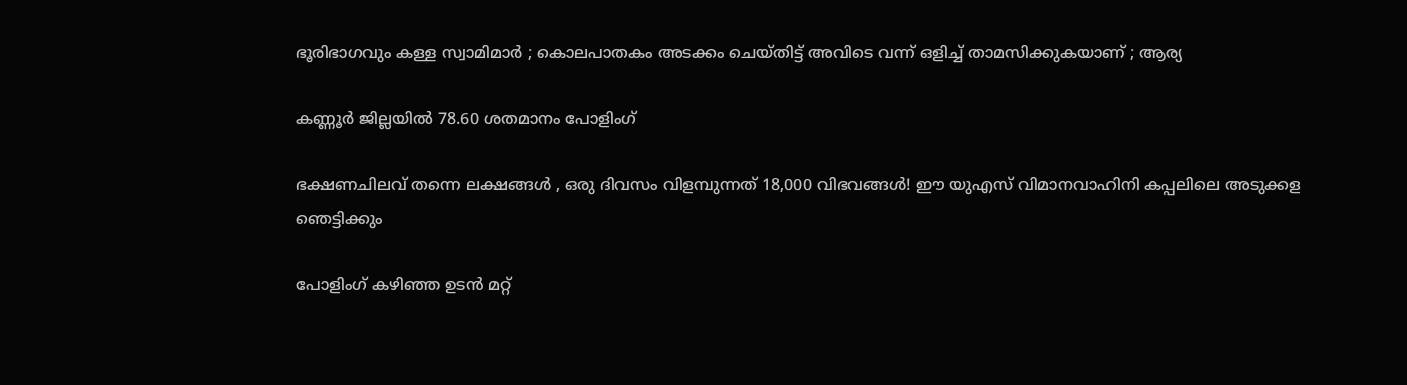ഭൂരിഭാഗവും കള്ള സ്വാമിമാർ ; കൊലപാതകം അടക്കം ചെയ്തിട്ട് അവിടെ വന്ന് ഒളിച്ച് താമസിക്കുകയാണ് ; ആര്യ

കണ്ണൂര്‍ ജില്ലയില്‍ 78.60 ശതമാനം പോളിംഗ്

ഭക്ഷണചിലവ് തന്നെ ലക്ഷങ്ങൾ , ഒരു ദിവസം വിളമ്പുന്നത് 18,000 വിഭവങ്ങൾ! ഈ യുഎസ് വിമാനവാഹിനി കപ്പലിലെ അടുക്കള ഞെട്ടിക്കും

പോളിംഗ് കഴിഞ്ഞ ഉടന്‍ മറ്റ്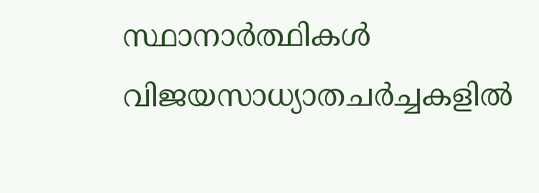സ്ഥാനാര്‍ത്ഥികള്‍ വിജയസാധ്യാതചര്‍ച്ചകളില്‍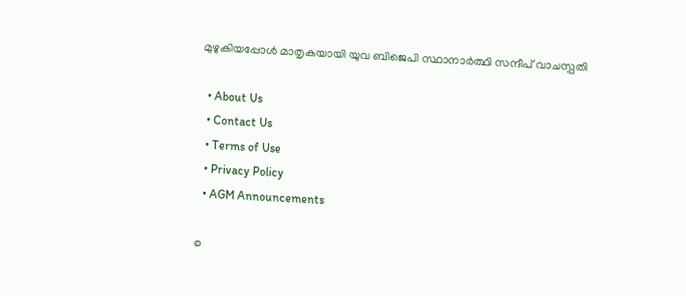മുഴുകിയപ്പോള്‍ മാതൃകയായി യുവ ബിജെപി സ്ഥാനാര്‍ത്ഥി സന്ദീപ് വാചസ്പതി

  • About Us
  • Contact Us
  • Terms of Use
  • Privacy Policy
  • AGM Announcements

©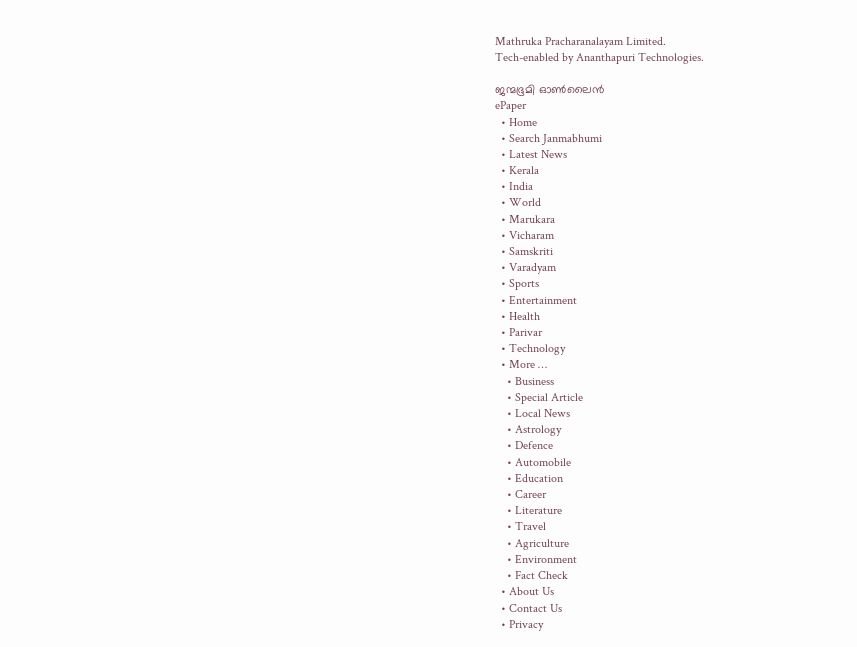Mathruka Pracharanalayam Limited.
Tech-enabled by Ananthapuri Technologies.

ജന്മഭൂമി ഓണ്‍ലൈന്‍
ePaper
  • Home
  • Search Janmabhumi
  • Latest News
  • Kerala
  • India
  • World
  • Marukara
  • Vicharam
  • Samskriti
  • Varadyam
  • Sports
  • Entertainment
  • Health
  • Parivar
  • Technology
  • More …
    • Business
    • Special Article
    • Local News
    • Astrology
    • Defence
    • Automobile
    • Education
    • Career
    • Literature
    • Travel
    • Agriculture
    • Environment
    • Fact Check
  • About Us
  • Contact Us
  • Privacy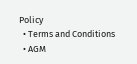Policy
  • Terms and Conditions
  • AGM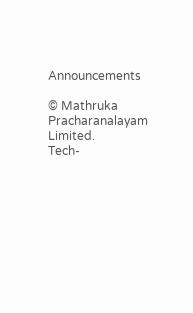Announcements

© Mathruka Pracharanalayam Limited.
Tech-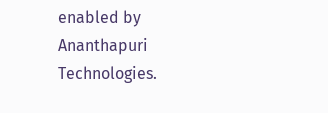enabled by Ananthapuri Technologies.